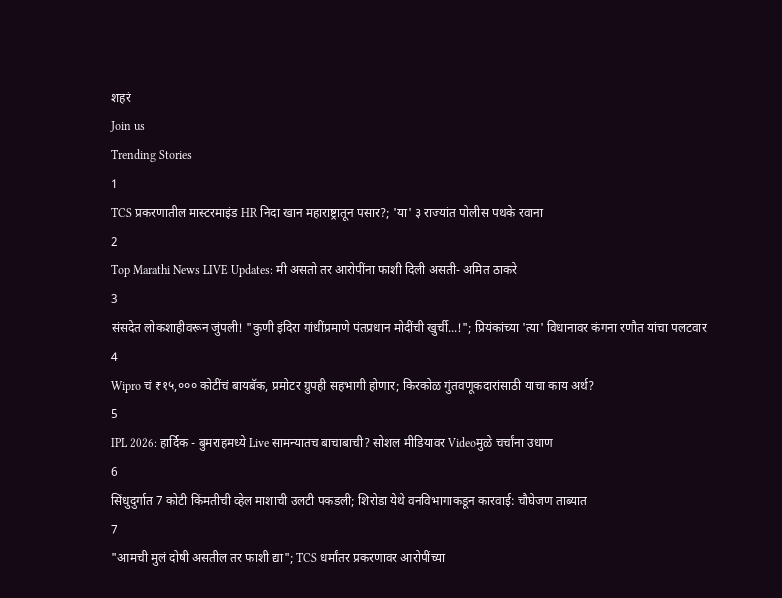शहरं
Join us
Trending Stories
1
TCS प्रकरणातील मास्टरमाइंड HR निदा खान महाराष्ट्रातून पसार?; 'या' ३ राज्यांत पोलीस पथके रवाना
2
Top Marathi News LIVE Updates: मी असतो तर आरोपींना फाशी दिली असती- अमित ठाकरे
3
संसदेत लोकशाहीवरून जुंपली! "कुणी इंदिरा गांधींप्रमाणे पंतप्रधान मोदींची खुर्ची...!"; प्रियंकांच्या 'त्या' विधानावर कंगना रणौत यांचा पलटवार
4
Wipro चं ₹१५,००० कोटींचं बायबॅक, प्रमोटर ग्रुपही सहभागी होणार; किरकोळ गुंतवणूकदारांसाठी याचा काय अर्थ?
5
IPL 2026: हार्दिक - बुमराहमध्ये Live सामन्यातच बाचाबाची? सोशल मीडियावर Videoमुळे चर्चांना उधाण
6
सिंधुदुर्गात 7 कोटी किंमतीची व्हेल माशाची उलटी पकडली; शिरोडा येथे वनविभागाकडून कारवाई: चौघेजण ताब्यात
7
"आमची मुलं दोषी असतील तर फाशी द्या"; TCS धर्मांतर प्रकरणावर आरोपींच्या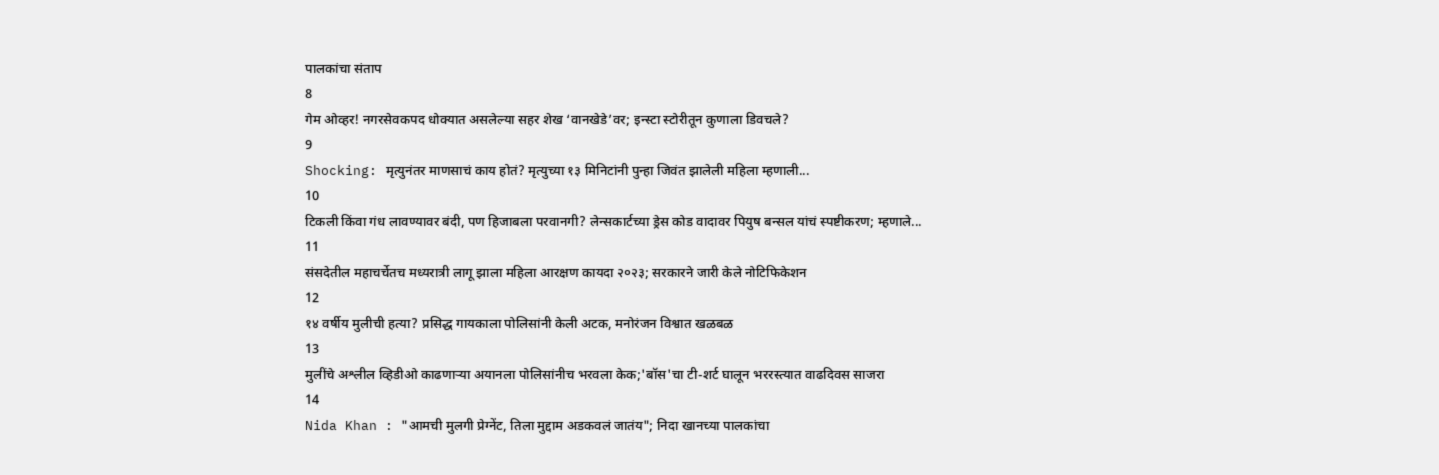पालकांचा संताप
8
गेम ओव्हर! नगरसेवकपद धोक्यात असलेल्या सहर शेख ‘वानखेडे’वर; इन्स्टा स्टोरीतून कुणाला डिवचले?
9
Shocking: मृत्युनंतर माणसाचं काय होतं? मृत्युच्या १३ मिनिटांनी पुन्हा जिवंत झालेली महिला म्हणाली...
10
टिकली किंवा गंध लावण्यावर बंदी, पण हिजाबला परवानगी? लेन्सकार्टच्या ड्रेस कोड वादावर पियुष बन्सल यांचं स्पष्टीकरण; म्हणाले...
11
संसदेतील महाचर्चेतच मध्यरात्री लागू झाला महिला आरक्षण कायदा २०२३; सरकारने जारी केले नोटिफिकेशन
12
१४ वर्षीय मुलीची हत्या? प्रसिद्ध गायकाला पोलिसांनी केली अटक, मनोरंजन विश्वात खळबळ
13
मुलींचे अश्लील व्हिडीओ काढणाऱ्या अयानला पोलिसांनीच भरवला केक;'बॉस'चा टी-शर्ट घालून भररस्त्यात वाढदिवस साजरा
14
Nida Khan : "आमची मुलगी प्रेग्‍नेंट, तिला मुद्दाम अडकवलं जातंय"; निदा खानच्या पालकांचा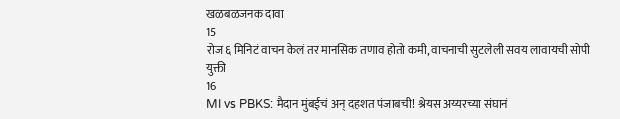खळबळजनक दावा
15
रोज ६ मिनिटं वाचन केलं तर मानसिक तणाव होतो कमी, वाचनाची सुटलेली सवय लावायची सोपी युक्ती
16
MI vs PBKS: मैदान मुंबईचं अन् दहशत पंजाबची! श्रेयस अय्यरच्या संघानं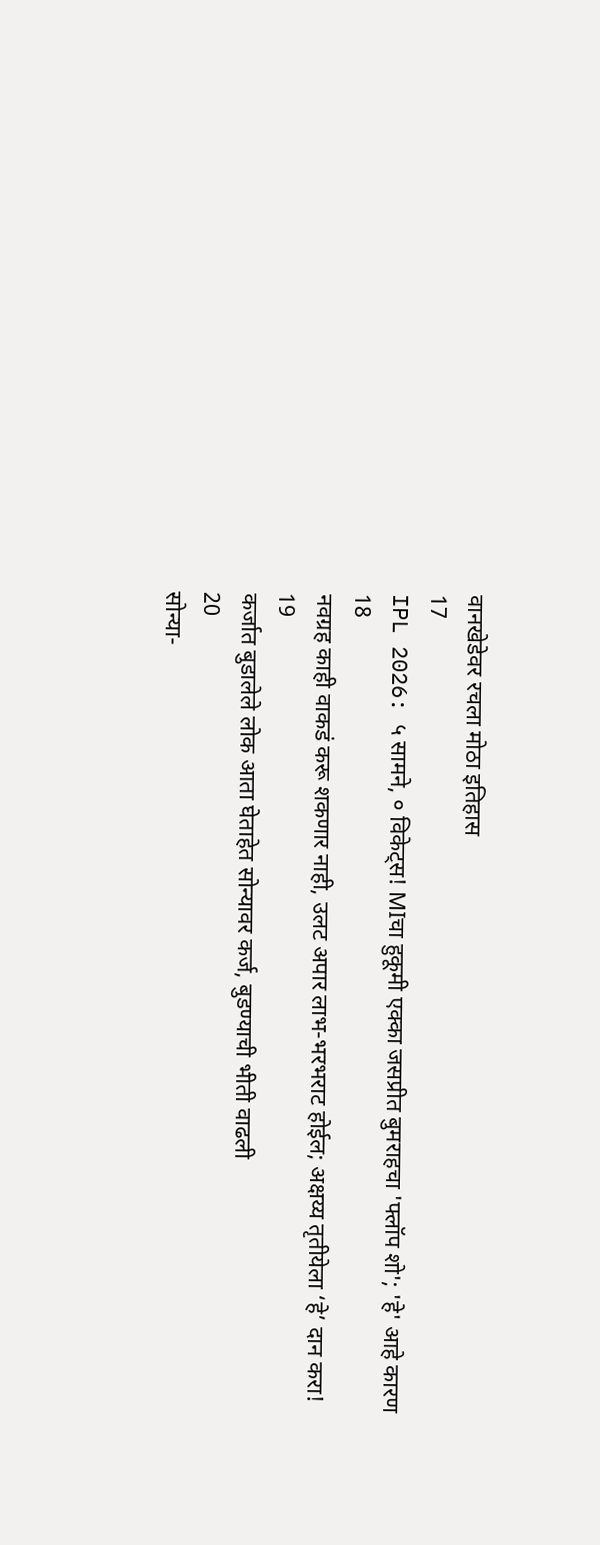वानखेडेवर रचला मोठा इतिहास
17
IPL 2026: ५ सामने, ० विकेट्स! MIचा हुकूमी एक्का जसप्रीत बुमराहचा 'फ्लॉप शो'; 'हे' आहे कारण
18
नवग्रह काही वाकडं करू शकणार नाही, उलट अपार लाभ-भरभराट होईल; अक्षय्य तृतीयेला ‘हे’ दान करा!
19
कर्जात बुडालेले लोक आता घेताहेत सोन्यावर कर्ज, बुडण्याची भीती वाढली
20
सोन्या-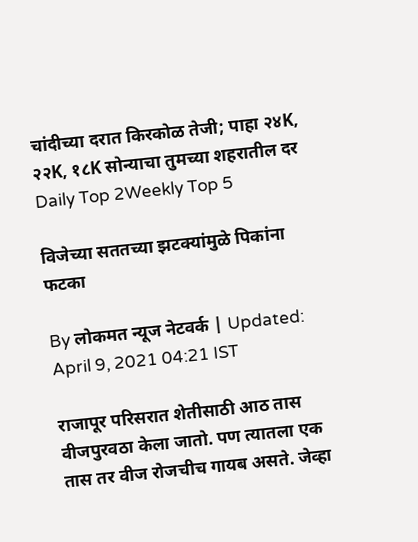चांदीच्या दरात किरकोळ तेजी; पाहा २४K, २२K, १८K सोन्याचा तुमच्या शहरातील दर
Daily Top 2Weekly Top 5

विजेच्या सततच्या झटक्यांमुळे पिकांना फटका

By लोकमत न्यूज नेटवर्क | Updated: April 9, 2021 04:21 IST

राजापूर परिसरात शेतीसाठी आठ तास वीजपुरवठा केला जातो. पण त्यातला एक तास तर वीज रोजचीच गायब असते. जेव्हा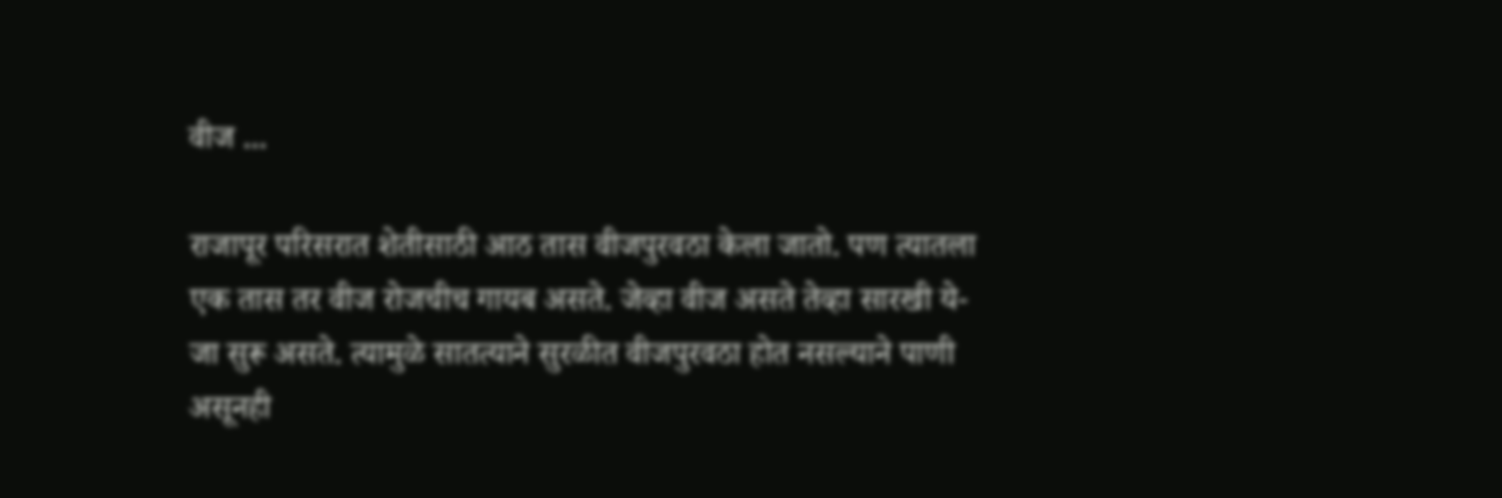वीज ...

राजापूर परिसरात शेतीसाठी आठ तास वीजपुरवठा केला जातो. पण त्यातला एक तास तर वीज रोजचीच गायब असते. जेव्हा वीज असते तेव्हा सारखी ये-जा सुरू असते. त्यामुळे सातत्याने सुरळीत वीजपुरवठा होत नसल्याने पाणी असूनही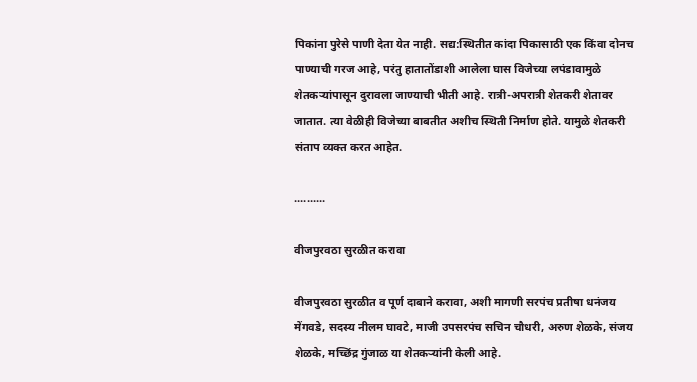पिकांना पुरेसे पाणी देता येत नाही. सद्य:स्थितीत कांदा पिकासाठी एक किंवा दोनच पाण्याची गरज आहे, परंतु हातातोंडाशी आलेला घास विजेच्या लपंडावामुळे शेतकऱ्यांपासून दुरावला जाण्याची भीती आहे. रात्री-अपरात्री शेतकरी शेतावर जातात. त्या वेळीही विजेच्या बाबतीत अशीच स्थिती निर्माण होते. यामुळे शेतकरी संताप व्यक्त करत आहेत.

..........

वीजपुरवठा सुरळीत करावा

वीजपुरवठा सुरळीत व पूर्ण दाबाने करावा, अशी मागणी सरपंच प्रतीषा धनंजय मेंगवडे, सदस्य नीलम घावटे, माजी उपसरपंच सचिन चौधरी, अरुण शेळके, संजय शेळके, मच्छिंद्र गुंजाळ या शेतकऱ्यांनी केली आहे.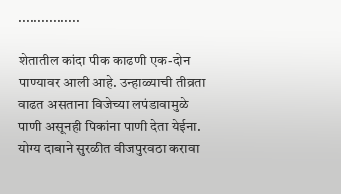................

शेतातील कांदा पीक काढणी एक-दोन पाण्यावर आली आहे. उन्हाळ्याची तीव्रता वाढत असताना विजेच्या लपंडावामुळे पाणी असूनही पिकांना पाणी देता येईना. योग्य दाबाने सुरळीत वीजपुरवठा करावा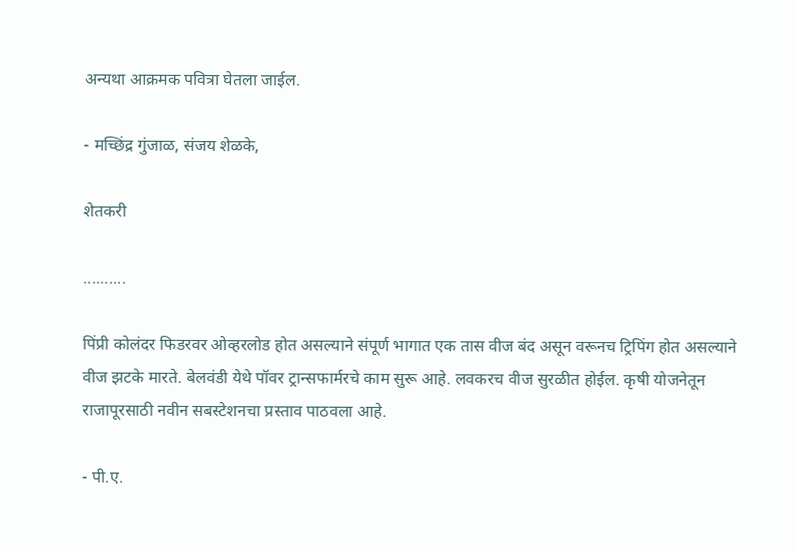अन्यथा आक्रमक पवित्रा घेतला जाईल.

- मच्छिंद्र गुंजाळ, संजय शेळके,

शेतकरी

..........

पिंप्री कोलंदर फिडरवर ओव्हरलोड होत असल्याने संपूर्ण भागात एक तास वीज बंद असून वरूनच ट्रिपिंग होत असल्याने वीज झटके मारते. बेलवंडी येथे पॉवर ट्रान्सफार्मरचे काम सुरू आहे. लवकरच वीज सुरळीत होईल. कृषी योजनेतून राजापूरसाठी नवीन सबस्टेशनचा प्रस्ताव पाठवला आहे.

- पी.ए.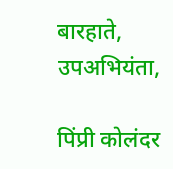बारहाते, उपअभियंता,

पिंप्री कोलंदर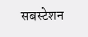सबस्टेशन